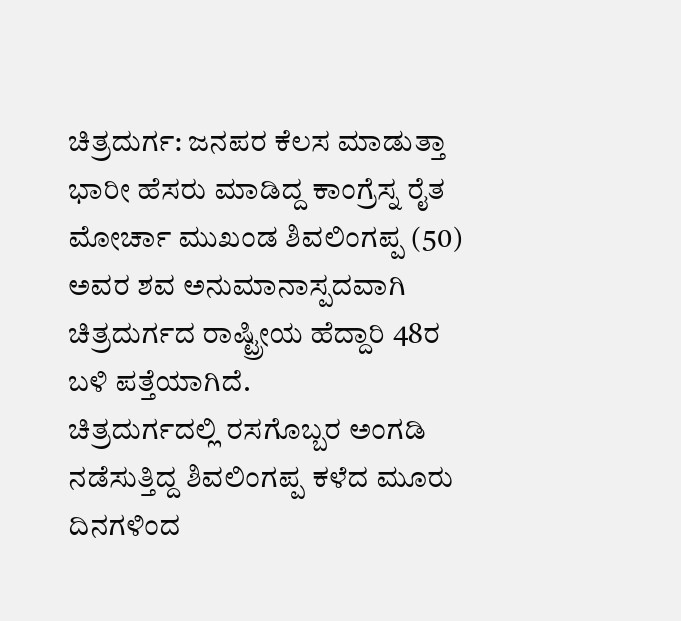ಚಿತ್ರದುರ್ಗ: ಜನಪರ ಕೆಲಸ ಮಾಡುತ್ತಾ ಭಾರೀ ಹೆಸರು ಮಾಡಿದ್ದ ಕಾಂಗ್ರೆಸ್ನ ರೈತ ಮೋರ್ಚಾ ಮುಖಂಡ ಶಿವಲಿಂಗಪ್ಪ (50) ಅವರ ಶವ ಅನುಮಾನಾಸ್ಪದವಾಗಿ ಚಿತ್ರದುರ್ಗದ ರಾಷ್ಟ್ರೀಯ ಹೆದ್ದಾರಿ 48ರ ಬಳಿ ಪತ್ತೆಯಾಗಿದೆ.
ಚಿತ್ರದುರ್ಗದಲ್ಲಿ ರಸಗೊಬ್ಬರ ಅಂಗಡಿ ನಡೆಸುತ್ತಿದ್ದ ಶಿವಲಿಂಗಪ್ಪ ಕಳೆದ ಮೂರು ದಿನಗಳಿಂದ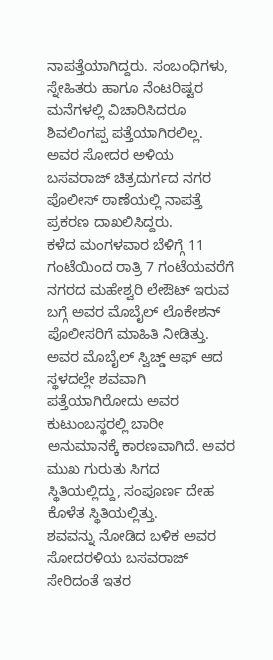ನಾಪತ್ತೆಯಾಗಿದ್ದರು. ಸಂಬಂಧಿಗಳು, ಸ್ನೇಹಿತರು ಹಾಗೂ ನೆಂಟರಿಷ್ಟರ ಮನೆಗಳಲ್ಲಿ ವಿಚಾರಿಸಿದರೂ ಶಿವಲಿಂಗಪ್ಪ ಪತ್ತೆಯಾಗಿರಲಿಲ್ಲ. ಅವರ ಸೋದರ ಅಳಿಯ ಬಸವರಾಜ್ ಚಿತ್ರದುರ್ಗದ ನಗರ ಪೊಲೀಸ್ ಠಾಣೆಯಲ್ಲಿ ನಾಪತ್ತೆ ಪ್ರಕರಣ ದಾಖಲಿಸಿದ್ದರು.
ಕಳೆದ ಮಂಗಳವಾರ ಬೆಳಿಗ್ಗೆ 11 ಗಂಟೆಯಿಂದ ರಾತ್ರಿ 7 ಗಂಟೆಯವರೆಗೆ ನಗರದ ಮಹೇಶ್ವರಿ ಲೇಔಟ್ ಇರುವ ಬಗ್ಗೆ ಅವರ ಮೊಬೈಲ್ ಲೊಕೇಶನ್ ಪೊಲೀಸರಿಗೆ ಮಾಹಿತಿ ನೀಡಿತ್ತು. ಅವರ ಮೊಬೈಲ್ ಸ್ವಿಚ್ಡ್ ಆಫ್ ಆದ ಸ್ಥಳದಲ್ಲೇ ಶವವಾಗಿ ಪತ್ತೆಯಾಗಿರೋದು ಅವರ ಕುಟುಂಬಸ್ಥರಲ್ಲಿ ಬಾರೀ ಅನುಮಾನಕ್ಕೆ ಕಾರಣವಾಗಿದೆ. ಅವರ ಮುಖ ಗುರುತು ಸಿಗದ ಸ್ಥಿತಿಯಲ್ಲಿದ್ದು, ಸಂಪೂರ್ಣ ದೇಹ ಕೊಳೆತ ಸ್ಥಿತಿಯಲ್ಲಿತ್ತು.
ಶವವನ್ನು ನೋಡಿದ ಬಳಿಕ ಅವರ ಸೋದರಳಿಯ ಬಸವರಾಜ್ ಸೇರಿದಂತೆ ಇತರ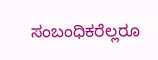ಸಂಬಂಧಿಕರೆಲ್ಲರೂ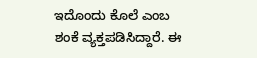ಇದೊಂದು ಕೊಲೆ ಎಂಬ ಶಂಕೆ ವ್ಯಕ್ತಪಡಿಸಿದ್ದಾರೆ. ಈ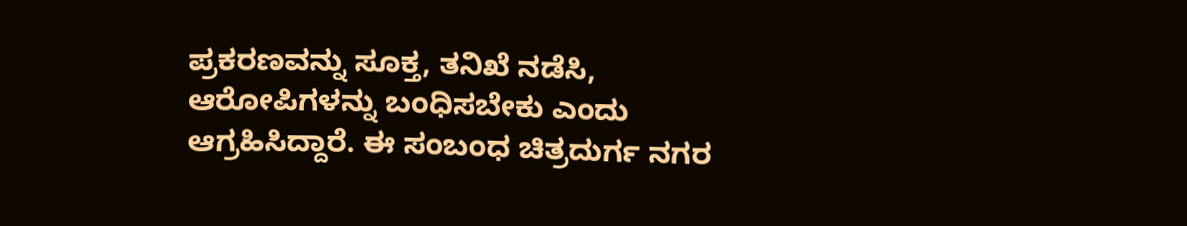ಪ್ರಕರಣವನ್ನು ಸೂಕ್ತ, ತನಿಖೆ ನಡೆಸಿ, ಆರೋಪಿಗಳನ್ನು ಬಂಧಿಸಬೇಕು ಎಂದು ಆಗ್ರಹಿಸಿದ್ದಾರೆ. ಈ ಸಂಬಂಧ ಚಿತ್ರದುರ್ಗ ನಗರ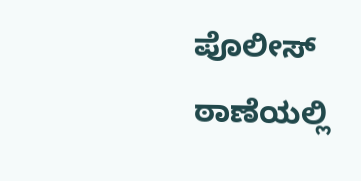ಪೊಲೀಸ್ ಠಾಣೆಯಲ್ಲಿ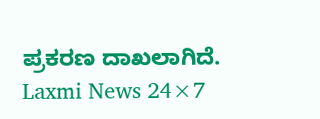ಪ್ರಕರಣ ದಾಖಲಾಗಿದೆ.
Laxmi News 24×7